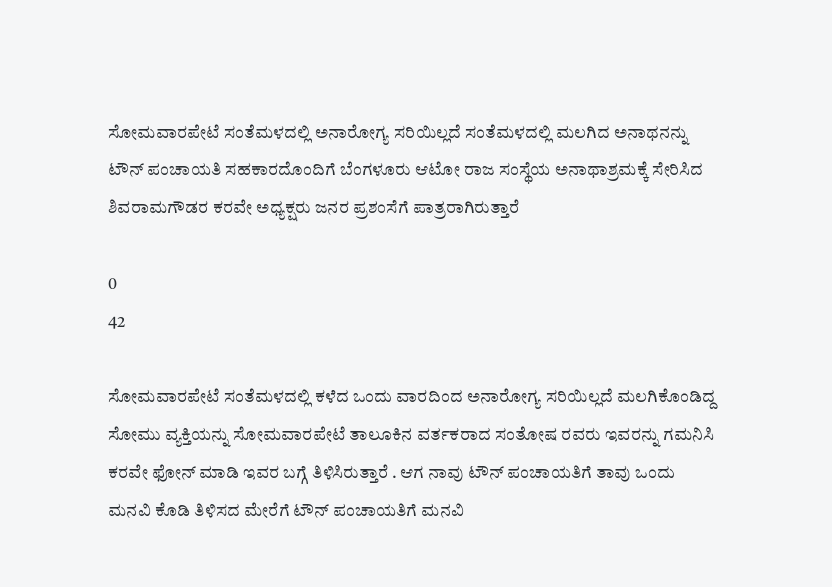ಸೋಮವಾರಪೇಟೆ ಸಂತೆಮಳದಲ್ಲಿ ಅನಾರೋಗ್ಯ ಸರಿಯಿಲ್ಲದೆ ಸಂತೆಮಳದಲ್ಲಿ ಮಲಗಿದ ಅನಾಥನನ್ನು ಟೌನ್ ಪಂಚಾಯತಿ ಸಹಕಾರದೊಂದಿಗೆ ಬೆಂಗಳೂರು ಆಟೋ ರಾಜ ಸಂಸ್ಥೆಯ ಅನಾಥಾಶ್ರಮಕ್ಕೆ ಸೇರಿಸಿದ ಶಿವರಾಮಗೌಡರ ಕರವೇ ಅಧ್ಯಕ್ಷರು ಜನರ ಪ್ರಶಂಸೆಗೆ ಪಾತ್ರರಾಗಿರುತ್ತಾರೆ

0
42

ಸೋಮವಾರಪೇಟೆ ಸಂತೆಮಳದಲ್ಲಿ ಕಳೆದ ಒಂದು ವಾರದಿಂದ ಅನಾರೋಗ್ಯ ಸರಿಯಿಲ್ಲದೆ ಮಲಗಿಕೊಂಡಿದ್ದ ಸೋಮು ವ್ಯಕ್ತಿಯನ್ನು ಸೋಮವಾರಪೇಟೆ ತಾಲೂಕಿನ ವರ್ತಕರಾದ ಸಂತೋಷ ರವರು ಇವರನ್ನು ಗಮನಿಸಿ ಕರವೇ ಫೋನ್ ಮಾಡಿ ಇವರ ಬಗ್ಗೆ ತಿಳಿಸಿರುತ್ತಾರೆ . ಆಗ ನಾವು ಟೌನ್ ಪಂಚಾಯತಿಗೆ ತಾವು ಒಂದು ಮನವಿ ಕೊಡಿ ತಿಳಿಸದ ಮೇರೆಗೆ ಟೌನ್ ಪಂಚಾಯತಿಗೆ ಮನವಿ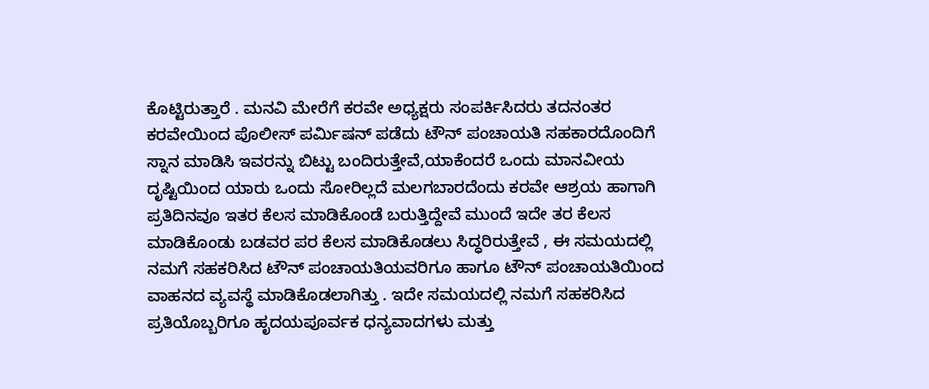ಕೊಟ್ಟಿರುತ್ತಾರೆ . ಮನವಿ ಮೇರೆಗೆ ಕರವೇ ಅಧ್ಯಕ್ಷರು ಸಂಪರ್ಕಿಸಿದರು ತದನಂತರ ಕರವೇಯಿಂದ ಪೊಲೀಸ್ ಪರ್ಮಿಷನ್ ಪಡೆದು ಟೌನ್ ಪಂಚಾಯತಿ ಸಹಕಾರದೊಂದಿಗೆ ಸ್ನಾನ ಮಾಡಿಸಿ ಇವರನ್ನು ಬಿಟ್ಟು ಬಂದಿರುತ್ತೇವೆ,ಯಾಕೆಂದರೆ ಒಂದು ಮಾನವೀಯ ದೃಷ್ಟಿಯಿಂದ ಯಾರು ಒಂದು ಸೋರಿಲ್ಲದೆ ಮಲಗಬಾರದೆಂದು ಕರವೇ ಆಶ್ರಯ ಹಾಗಾಗಿ ಪ್ರತಿದಿನವೂ ಇತರ ಕೆಲಸ ಮಾಡಿಕೊಂಡೆ ಬರುತ್ತಿದ್ದೇವೆ ಮುಂದೆ ಇದೇ ತರ ಕೆಲಸ ಮಾಡಿಕೊಂಡು ಬಡವರ ಪರ ಕೆಲಸ ಮಾಡಿಕೊಡಲು ಸಿದ್ಧರಿರುತ್ತೇವೆ , ಈ ಸಮಯದಲ್ಲಿ ನಮಗೆ ಸಹಕರಿಸಿದ ಟೌನ್ ಪಂಚಾಯತಿಯವರಿಗೂ ಹಾಗೂ ಟೌನ್ ಪಂಚಾಯತಿಯಿಂದ ವಾಹನದ ವ್ಯವಸ್ಥೆ ಮಾಡಿಕೊಡಲಾಗಿತ್ತು . ಇದೇ ಸಮಯದಲ್ಲಿ ನಮಗೆ ಸಹಕರಿಸಿದ ಪ್ರತಿಯೊಬ್ಬರಿಗೂ ಹೃದಯಪೂರ್ವಕ ಧನ್ಯವಾದಗಳು ಮತ್ತು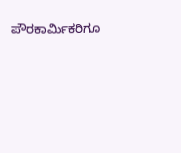ಪೌರಕಾರ್ಮಿಕರಿಗೂ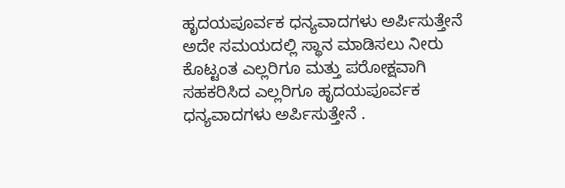ಹೃದಯಪೂರ್ವಕ ಧನ್ಯವಾದಗಳು ಅರ್ಪಿಸುತ್ತೇನೆ ಅದೇ ಸಮಯದಲ್ಲಿ ಸ್ಥಾನ ಮಾಡಿಸಲು ನೀರು ಕೊಟ್ಟಂತ ಎಲ್ಲರಿಗೂ ಮತ್ತು ಪರೋಕ್ಷವಾಗಿ ಸಹಕರಿಸಿದ ಎಲ್ಲರಿಗೂ ಹೃದಯಪೂರ್ವಕ ಧನ್ಯವಾದಗಳು ಅರ್ಪಿಸುತ್ತೇನೆ .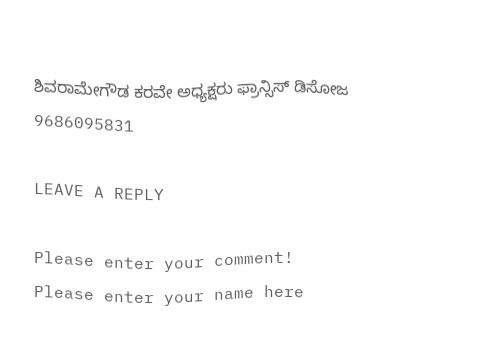ಶಿವರಾಮೇಗೌಡ ಕರವೇ ಅಧ್ಯಕ್ಷರು ಫ್ರಾನ್ಸಿಸ್ ಡಿಸೋಜ
9686095831

LEAVE A REPLY

Please enter your comment!
Please enter your name here